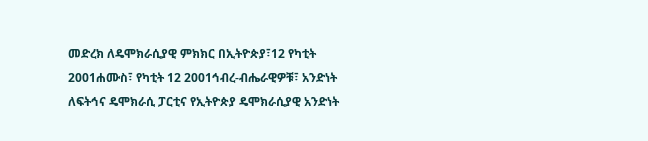መድረክ ለዴሞክራሲያዊ ምክክር በኢትዮጵያ፣12 የካቲት 2001ሐሙስ፣ የካቲት 12 2001ኅብረ-ብሔራዊዎቹ፣ አንድነት ለፍትኅና ዴሞክራሲ ፓርቲና የኢትዮጵያ ዴሞክራሲያዊ አንድነት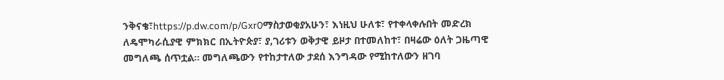ንቅናቄ፣https://p.dw.com/p/Gxr0ማስታወቂያአሁን፣ እነዚህ ሁለቱ፣ የተቀላቀሉበት መድረክ ለዴሞካራሲያዊ ምክክር በኢትዮጵያ፣ ያ,ገሪቱን ወቅታዊ ይዞታ በተመለከተ፣ በዛሬው ዕለት ጋዜጣዊ መግለጫ ሰጥቷል። መግለጫውን የተከታተለው ታደሰ እንግዳው የሚከተለውን ዘገባ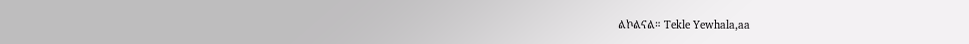ልኮልናል። Tekle Yewhala,aa